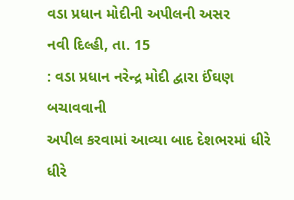વડા પ્રધાન મોદીની અપીલની અસર
નવી દિલ્હી, તા. 15
: વડા પ્રધાન નરેન્દ્ર મોદી દ્વારા ઈંઘણ બચાવવાની
અપીલ કરવામાં આવ્યા બાદ દેશભરમાં ધીરે ધીરે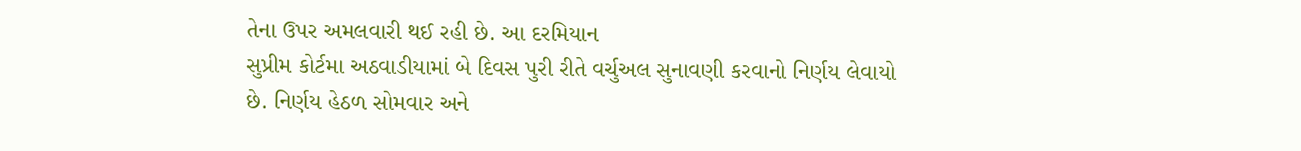તેના ઉપર અમલવારી થઈ રહી છે. આ દરમિયાન
સુપ્રીમ કોર્ટમા અઠવાડીયામાં બે દિવસ પુરી રીતે વર્ચુઅલ સુનાવણી કરવાનો નિર્ણય લેવાયો
છે. નિર્ણય હેઠળ સોમવાર અને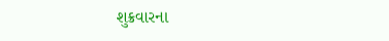શુક્રવારના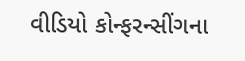વીડિયો કોન્ફરન્સીંગના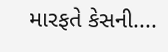મારફતે કેસની....